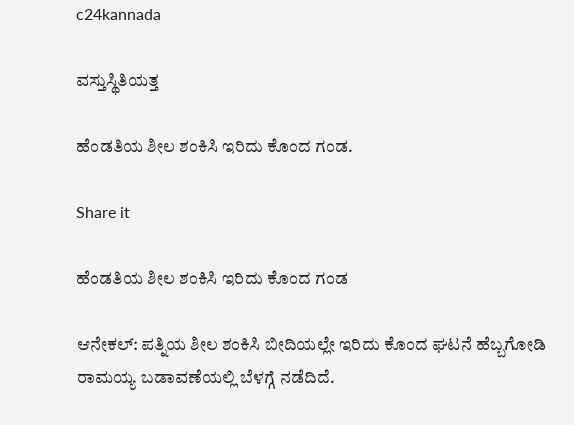c24kannada

ವಸ್ತುಸ್ಥಿತಿಯತ್ತ

ಹೆಂಡತಿಯ ಶೀಲ ಶಂಕಿಸಿ ಇರಿದು ಕೊಂದ ಗಂಡ.

Share it

ಹೆಂಡತಿಯ ಶೀಲ ಶಂಕಿಸಿ ಇರಿದು ಕೊಂದ ಗಂಡ

ಆನೇಕಲ್: ಪತ್ನಿಯ ಶೀಲ ಶಂಕಿಸಿ ಬೀದಿಯಲ್ಲೇ ಇರಿದು ಕೊಂದ ಘಟನೆ ಹೆಬ್ಬಗೋಡಿ ರಾಮಯ್ಯ ಬಡಾವಣೆಯಲ್ಲಿ ಬೆಳಗ್ಗೆ ನಡೆದಿದೆ.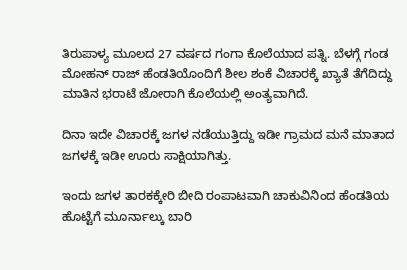ತಿರುಪಾಳ್ಯ ಮೂಲದ 27 ವರ್ಷದ ಗಂಗಾ ಕೊಲೆಯಾದ ಪತ್ನಿ. ಬೆಳಗ್ಗೆ ಗಂಡ ಮೋಹನ್ ರಾಜ್ ಹೆಂಡತಿಯೊಂದಿಗೆ ಶೀಲ ಶಂಕೆ ವಿಚಾರಕ್ಕೆ ಖ್ಯಾತೆ ತೆಗೆದಿದ್ದು ಮಾತಿನ ಭರಾಟೆ ಜೋರಾಗಿ ಕೊಲೆಯಲ್ಲಿ ಅಂತ್ಯವಾಗಿದೆ.

ದಿನಾ ಇದೇ ವಿಚಾರಕ್ಕೆ ಜಗಳ ನಡೆಯುತ್ತಿದ್ದು ಇಡೀ ಗ್ರಾಮದ ಮನೆ ಮಾತಾದ ಜಗಳಕ್ಕೆ ಇಡೀ ಊರು ಸಾಕ್ಷಿಯಾಗಿತ್ತು.

ಇಂದು ಜಗಳ ತಾರಕಕ್ಕೇರಿ ಬೀದಿ ರಂಪಾಟವಾಗಿ ಚಾಕುವಿನಿಂದ ಹೆಂಡತಿಯ ಹೊಟ್ಟೆಗೆ ಮೂರ್ನಾಲ್ಕು ಬಾರಿ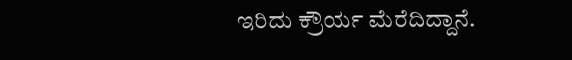ಇರಿದು ಕ್ರೌರ್ಯ ಮೆರೆದಿದ್ದಾನೆ.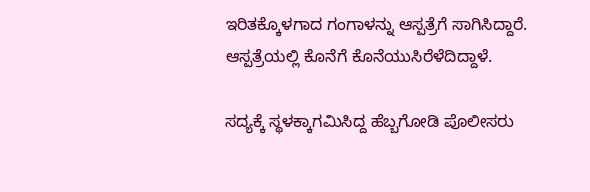ಇರಿತಕ್ಕೊಳಗಾದ ಗಂಗಾಳನ್ನು ಆಸ್ಪತ್ರೆಗೆ ಸಾಗಿಸಿದ್ದಾರೆ. ಆಸ್ಪತ್ರೆಯಲ್ಲಿ ಕೊನೆಗೆ ಕೊನೆಯುಸಿರೆಳೆದಿದ್ದಾಳೆ.

ಸದ್ಯಕ್ಕೆ ಸ್ಥಳಕ್ಕಾಗಮಿಸಿದ್ದ ಹೆಬ್ಬಗೋಡಿ ಪೊಲೀಸರು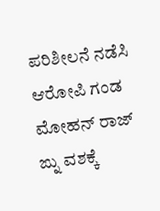ಪರಿಶೀಲನೆ ನಡೆಸಿ ಆರೋಪಿ ಗಂಡ ಮೋಹನ್ ರಾಜ್ ಙ್ನು ವಶಕ್ಕೆ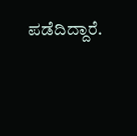ಪಡೆದಿದ್ದಾರೆ.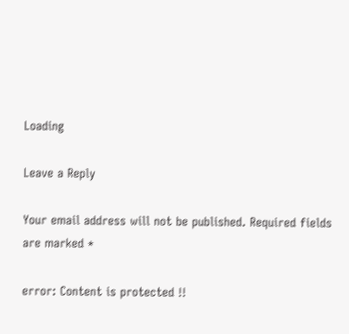Loading

Leave a Reply

Your email address will not be published. Required fields are marked *

error: Content is protected !!